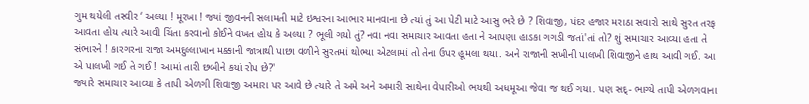ગુમ થયેલી તસ્વીર ‘ અલ્યા ! મૂરખા ! જ્યાં જીવનની સલામતી માટે ઇશ્વરના આભાર માનવાના છે ત્યાં તું આ પેટી માટે આસુ ભરે છે ? શિવાજી, પંદર હજાર મરાઠા સવારો સાથે સુરત તરફ આવતા હોય ત્યારે આવી ચિંતા કરવાનો કોઈને વખત હોય કે અલ્યા ? ભૂલી ગયો તું? નવા નવા સમાચાર આવતા હતા ને આપણા હાડકા ગગડી જતાં'તાં તો? શું સમાચાર આવ્યા હતા તે સંભારને ! કારગરના રાજા અમદુલ્લાખાન મક્કાની જાત્રાથી પાછા વળીને સુરતમાં થોભ્યા એટલામાં તો તેના ઉપર હૂમલા થયા. અને રાજાની સખીની પાલખી શિવાજીને હાથ આવી ગઈ. આ એ પાલખી ગઈ તે ગઈ ! આમાં તારી છબીને કયાં રોપ છે?'
જ્યારે સમાચાર આવ્યા કે તાપી એળગી શિવાજી અમારા પર આવે છે ત્યારે તે અમે અને અમારી સાથેના વેપારીઓ ભયથી અધમૂઆ જેવા જ થઈ ગયા. પણ સદ્- ભાગ્યે તાપી એળગવાના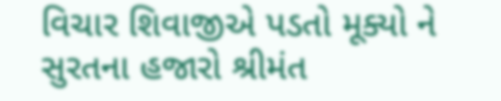વિચાર શિવાજીએ પડતો મૂક્યો ને સુરતના હજારો શ્રીમંત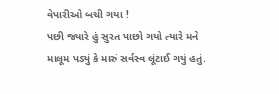વેપારીઓ બચી ગયા !
પછી જ્યારે હું સુરત પાછો ગયો ત્યારે મને માલૂમ પડ્યું કે મારું સર્વસ્વ લૂંટાઈ ગયું હતું.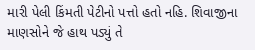મારી પેલી કિંમતી પેટીનો પત્તો હતો નહિ. શિવાજીના માણસોને જે હાથ પડ્યું તે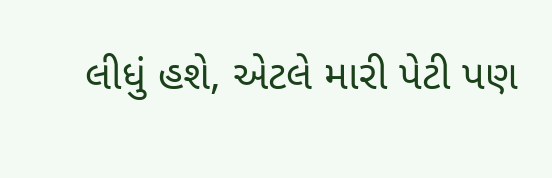લીધું હશે, એટલે મારી પેટી પણ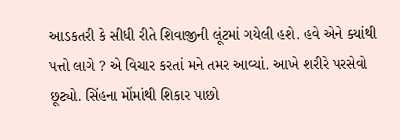આડકતરી કે સીધી રીતે શિવાજીની લૂંટમાં ગયેલી હશે. હવે એને ક્યાંથી પત્તો લાગે ? એ વિચાર કરતાં મને તમર આવ્યાં. આખે શરીરે પરસેવો છૂટ્યો. સિંહના મોંમાંથી શિકાર પાછો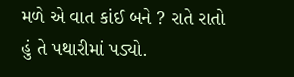મળે એ વાત કાંઈ બને ? રાતે રાતો હું તે પથારીમાં પડ્યો.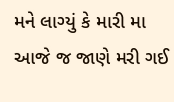મને લાગ્યું કે મારી મા આજે જ જાણે મરી ગઈ